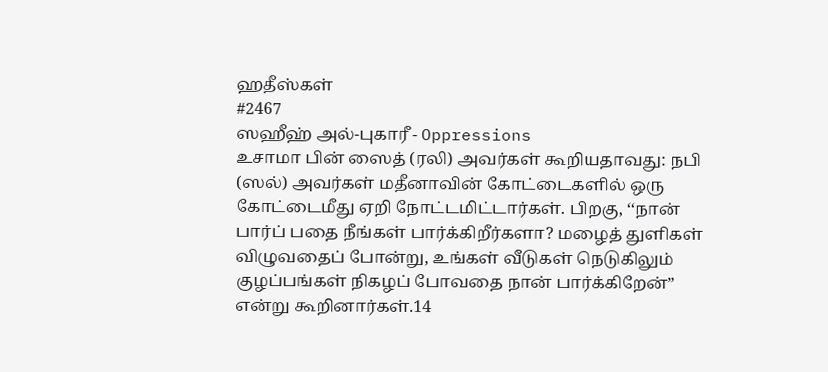ஹதீஸ்கள்
#2467
ஸஹீஹ் அல்-புகாரீ - Oppressions
உசாமா பின் ஸைத் (ரலி) அவர்கள் கூறியதாவது: நபி (ஸல்) அவர்கள் மதீனாவின் கோட்டைகளில் ஒரு கோட்டைமீது ஏறி நோட்டமிட்டார்கள். பிறகு, ‘‘நான் பார்ப் பதை நீங்கள் பார்க்கிறீர்களா? மழைத் துளிகள் விழுவதைப் போன்று, உங்கள் வீடுகள் நெடுகிலும் குழப்பங்கள் நிகழப் போவதை நான் பார்க்கிறேன்” என்று கூறினார்கள்.14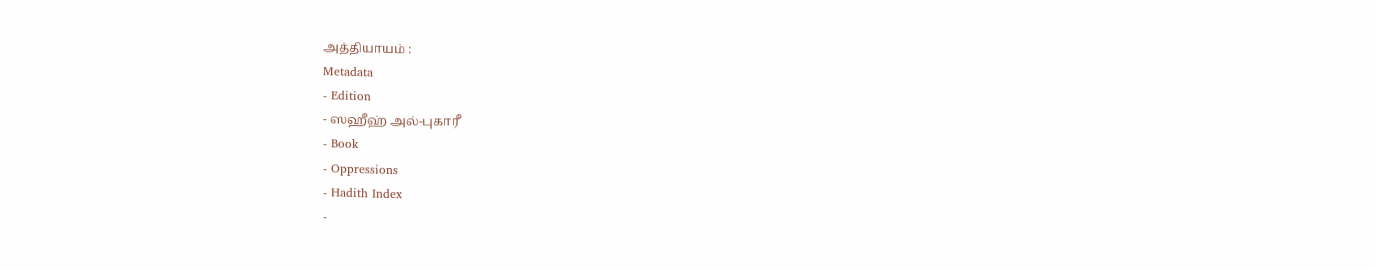அத்தியாயம் :
Metadata
- Edition
- ஸஹீஹ் அல்-புகாரீ
- Book
- Oppressions
- Hadith Index
-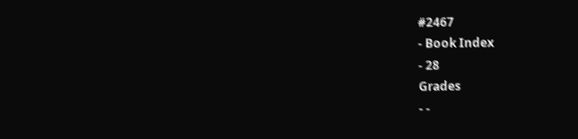#2467
- Book Index
- 28
Grades
- -